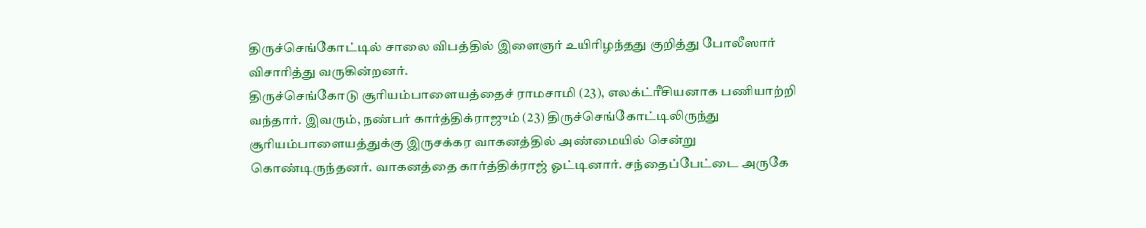திருச்செங்கோட்டில் சாலை விபத்தில் இளைஞர் உயிரிழந்தது குறித்து போலீஸார் விசாரித்து வருகின்றனர்.
திருச்செங்கோடு சூரியம்பாளையத்தைச் ராமசாமி (23), எலக்ட்ரீசியனாக பணியாற்றி வந்தார். இவரும், நண்பர் கார்த்திக்ராஜும் (23) திருச்செங்கோட்டிலிருந்து சூரியம்பாளையத்துக்கு இருசக்கர வாகனத்தில் அண்மையில் சென்று கொண்டிருந்தனர். வாகனத்தை கார்த்திக்ராஜ் ஓட்டினார். சந்தைப்பேட்டை அருகே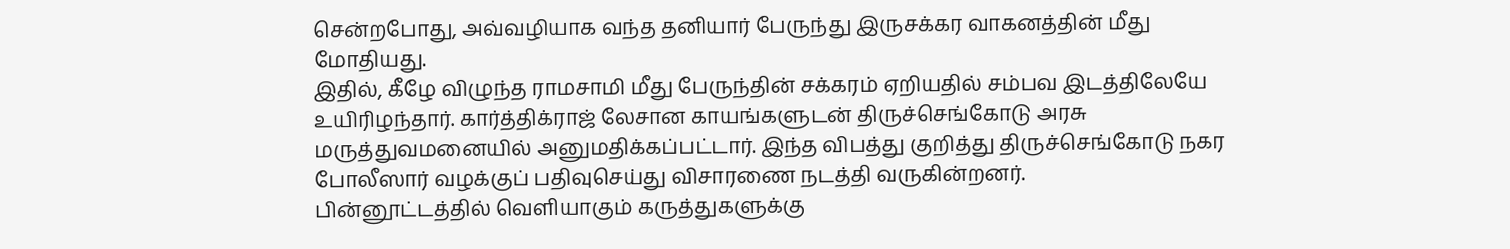சென்றபோது, அவ்வழியாக வந்த தனியார் பேருந்து இருசக்கர வாகனத்தின் மீது மோதியது.
இதில், கீழே விழுந்த ராமசாமி மீது பேருந்தின் சக்கரம் ஏறியதில் சம்பவ இடத்திலேயே உயிரிழந்தார். கார்த்திக்ராஜ் லேசான காயங்களுடன் திருச்செங்கோடு அரசு மருத்துவமனையில் அனுமதிக்கப்பட்டார். இந்த விபத்து குறித்து திருச்செங்கோடு நகர போலீஸார் வழக்குப் பதிவுசெய்து விசாரணை நடத்தி வருகின்றனர்.
பின்னூட்டத்தில் வெளியாகும் கருத்துகளுக்கு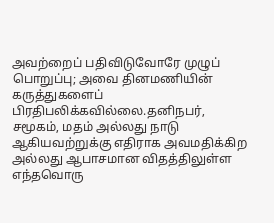அவற்றைப் பதிவிடுவோரே முழுப் பொறுப்பு; அவை தினமணியின் கருத்துகளைப் பிரதிபலிக்கவில்லை.தனிநபர், சமூகம், மதம் அல்லது நாடு ஆகியவற்றுக்கு எதிராக அவமதிக்கிற அல்லது ஆபாசமான விதத்திலுள்ள எந்தவொரு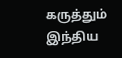கருத்தும் இந்திய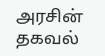அரசின் தகவல்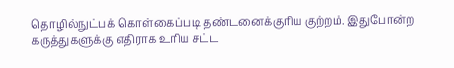தொழில்நுட்பக் கொள்கைப்படி தண்டனைக்குரிய குற்றம். இதுபோன்ற கருத்துகளுக்கு எதிராக உரிய சட்ட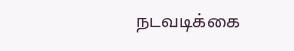நடவடிக்கை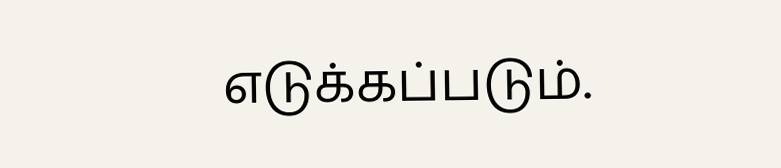எடுக்கப்படும்.